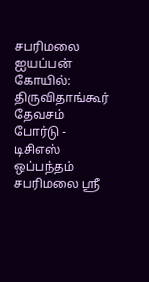சபரிமலை ஐயப்பன் கோயில்: திருவிதாங்கூர் தேவசம் போர்டு - டிசிஎஸ் ஒப்பந்தம்
சபரிமலை ஸ்ரீ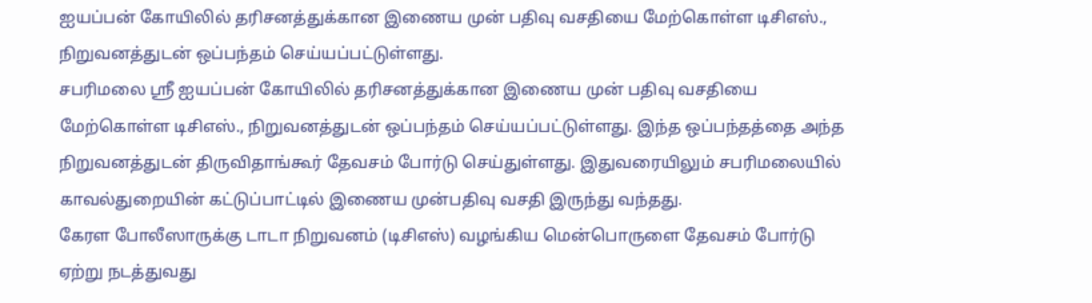ஐயப்பன் கோயிலில் தரிசனத்துக்கான இணைய முன் பதிவு வசதியை மேற்கொள்ள டிசிஎஸ்., நிறுவனத்துடன் ஒப்பந்தம் செய்யப்பட்டுள்ளது.
சபரிமலை ஸ்ரீ ஐயப்பன் கோயிலில் தரிசனத்துக்கான இணைய முன் பதிவு வசதியை மேற்கொள்ள டிசிஎஸ்., நிறுவனத்துடன் ஒப்பந்தம் செய்யப்பட்டுள்ளது. இந்த ஒப்பந்தத்தை அந்த நிறுவனத்துடன் திருவிதாங்கூர் தேவசம் போர்டு செய்துள்ளது. இதுவரையிலும் சபரிமலையில் காவல்துறையின் கட்டுப்பாட்டில் இணைய முன்பதிவு வசதி இருந்து வந்தது.
கேரள போலீஸாருக்கு டாடா நிறுவனம் (டிசிஎஸ்) வழங்கிய மென்பொருளை தேவசம் போர்டு ஏற்று நடத்துவது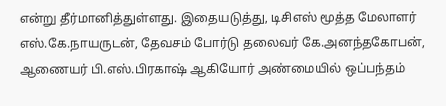என்று தீர்மானித்துள்ளது. இதையடுத்து, டிசிஎஸ் மூத்த மேலாளர் எஸ்.கே.நாயருடன், தேவசம் போர்டு தலைவர் கே.அனந்தகோபன், ஆணையர் பி.எஸ்.பிரகாஷ் ஆகியோர் அண்மையில் ஒப்பந்தம்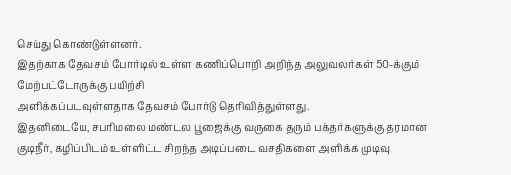செய்து கொண்டுள்ளனர்.
இதற்காக தேவசம் போர்டில் உள்ள கணிப்பொறி அறிந்த அலுவலர்கள் 50-க்கும் மேற்பட்டோருக்கு பயிற்சி
அளிக்கப்படவுள்ளதாக தேவசம் போர்டு தெரிவித்துள்ளது.
இதனிடையே, சபரிமலை மண்டல பூஜைக்கு வருகை தரும் பக்தர்களுக்கு தரமான குடிநீர், கழிப்பிடம் உள்ளிட்ட சிறந்த அடிப்படை வசதிகளை அளிக்க முடிவு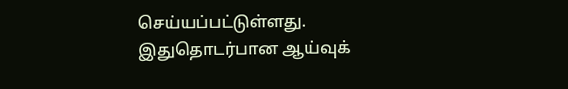செய்யப்பட்டுள்ளது. இதுதொடர்பான ஆய்வுக்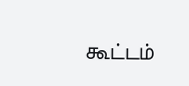கூட்டம்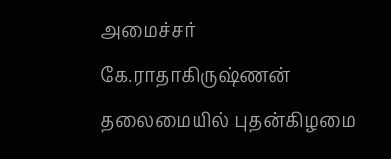அமைச்சர் கே.ராதாகிருஷ்ணன் தலைமையில் புதன்கிழமை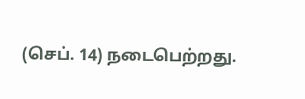(செப். 14) நடைபெற்றது.